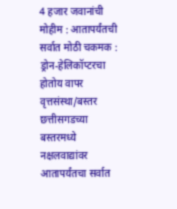4 हजार जवानांची मोहीम : आतापर्यंतची सर्वात मोठी चकमक : ड्रोन-हेलिकॉप्टरचा होतोय वापर
वृत्तसंस्था/बस्तर
छत्तीसगडच्या बस्तरमध्ये नक्षलवाद्यांवर आतापर्यंतचा सर्वात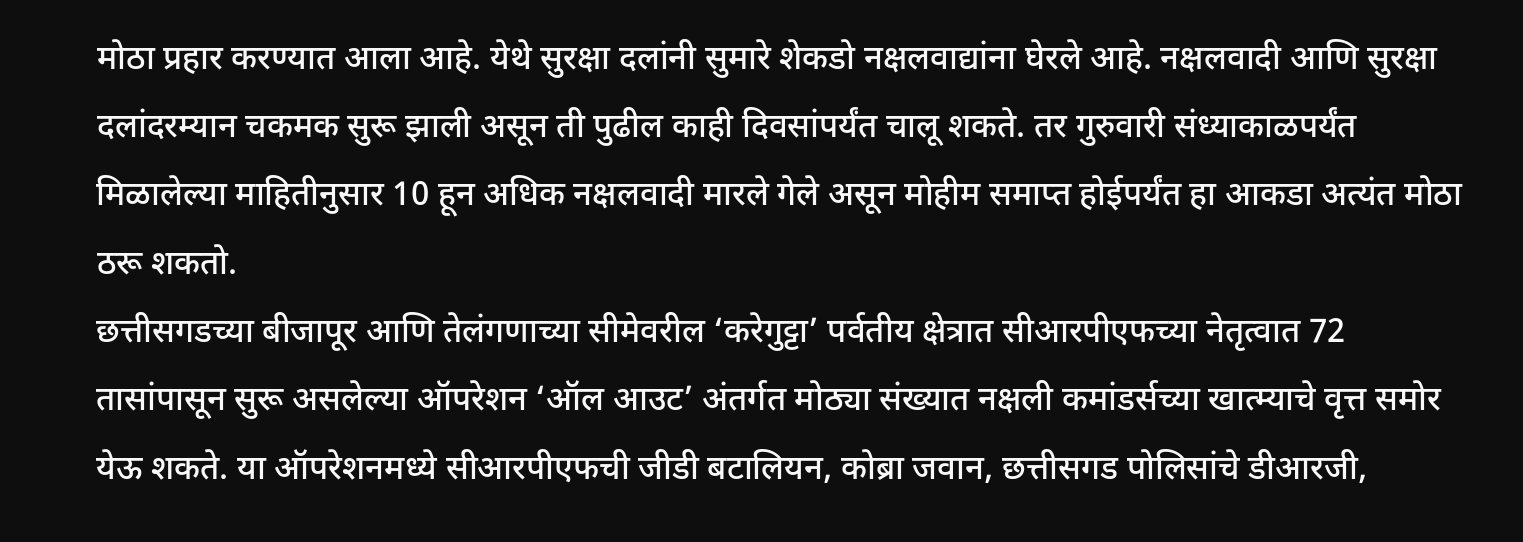मोठा प्रहार करण्यात आला आहे. येथे सुरक्षा दलांनी सुमारे शेकडो नक्षलवाद्यांना घेरले आहे. नक्षलवादी आणि सुरक्षा दलांदरम्यान चकमक सुरू झाली असून ती पुढील काही दिवसांपर्यंत चालू शकते. तर गुरुवारी संध्याकाळपर्यंत मिळालेल्या माहितीनुसार 10 हून अधिक नक्षलवादी मारले गेले असून मोहीम समाप्त होईपर्यंत हा आकडा अत्यंत मोठा ठरू शकतो.
छत्तीसगडच्या बीजापूर आणि तेलंगणाच्या सीमेवरील ‘करेगुट्टा’ पर्वतीय क्षेत्रात सीआरपीएफच्या नेतृत्वात 72 तासांपासून सुरू असलेल्या ऑपरेशन ‘ऑल आउट’ अंतर्गत मोठ्या संख्यात नक्षली कमांडर्सच्या खात्म्याचे वृत्त समोर येऊ शकते. या ऑपरेशनमध्ये सीआरपीएफची जीडी बटालियन, कोब्रा जवान, छत्तीसगड पोलिसांचे डीआरजी,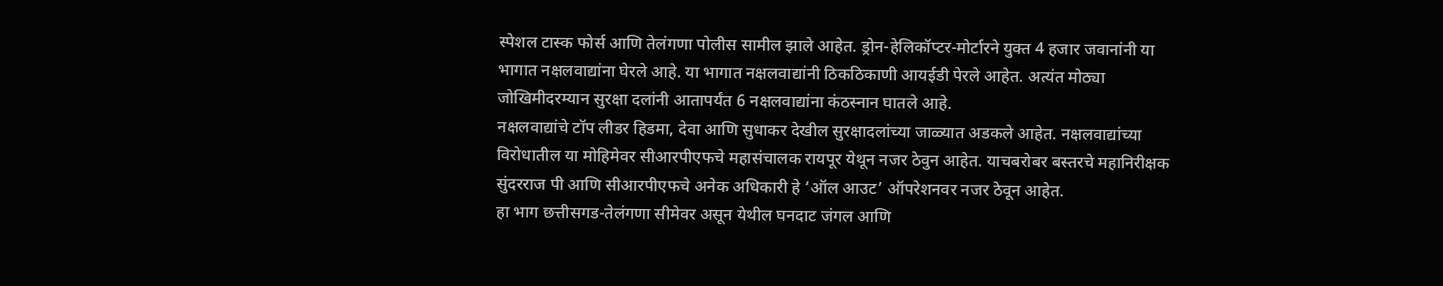स्पेशल टास्क फोर्स आणि तेलंगणा पोलीस सामील झाले आहेत. ड्रोन-हेलिकॉप्टर-मोर्टारने युक्त 4 हजार जवानांनी या भागात नक्षलवाद्यांना घेरले आहे. या भागात नक्षलवाद्यांनी ठिकठिकाणी आयईडी पेरले आहेत. अत्यंत मोठ्या जोखिमीदरम्यान सुरक्षा दलांनी आतापर्यंत 6 नक्षलवाद्यांना कंठस्नान घातले आहे.
नक्षलवाद्यांचे टॉप लीडर हिडमा, देवा आणि सुधाकर देखील सुरक्षादलांच्या जाळ्यात अडकले आहेत. नक्षलवाद्यांच्या विरोधातील या मोहिमेवर सीआरपीएफचे महासंचालक रायपूर येथून नजर ठेवुन आहेत. याचबरोबर बस्तरचे महानिरीक्षक सुंदरराज पी आणि सीआरपीएफचे अनेक अधिकारी हे ‘ऑल आउट’ ऑपरेशनवर नजर ठेवून आहेत.
हा भाग छत्तीसगड-तेलंगणा सीमेवर असून येथील घनदाट जंगल आणि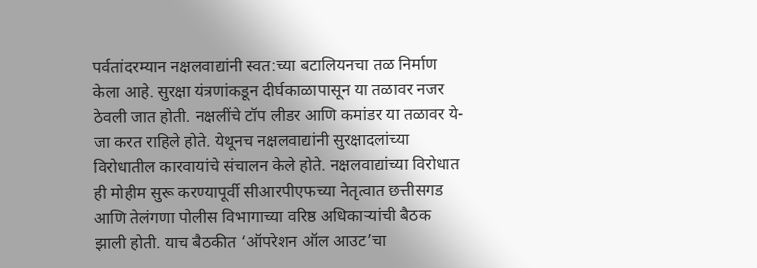पर्वतांदरम्यान नक्षलवाद्यांनी स्वत:च्या बटालियनचा तळ निर्माण केला आहे. सुरक्षा यंत्रणांकडून दीर्घकाळापासून या तळावर नजर ठेवली जात होती. नक्षलींचे टॉप लीडर आणि कमांडर या तळावर ये-जा करत राहिले होते. येथूनच नक्षलवाद्यांनी सुरक्षादलांच्या विरोधातील कारवायांचे संचालन केले होते. नक्षलवाद्यांच्या विरोधात ही मोहीम सुरू करण्यापूर्वी सीआरपीएफच्या नेतृत्वात छत्तीसगड आणि तेलंगणा पोलीस विभागाच्या वरिष्ठ अधिकाऱ्यांची बैठक झाली होती. याच बैठकीत ‘ऑपरेशन ऑल आउट’चा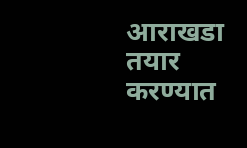आराखडा तयार करण्यात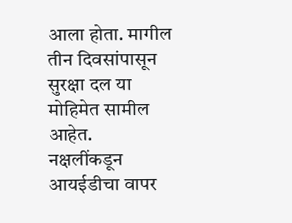आला होता. मागील तीन दिवसांपासून सुरक्षा दल या मोहिमेत सामील आहेत.
नक्षलींकडून आयईडीचा वापर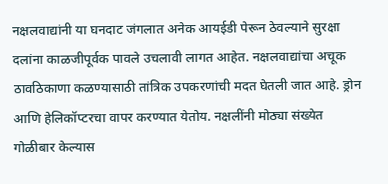नक्षलवाद्यांनी या घनदाट जंगलात अनेक आयईडी पेरून ठेवल्याने सुरक्षा दलांना काळजीपूर्वक पावले उचलावी लागत आहेत. नक्षलवाद्यांचा अचूक ठावठिकाणा कळण्यासाठी तांत्रिक उपकरणांची मदत घेतली जात आहे. ड्रोन आणि हेलिकॉप्टरचा वापर करण्यात येतोय. नक्षलींनी मोठ्या संख्येत गोळीबार केल्यास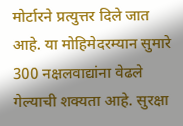मोर्टारने प्रत्युत्तर दिले जात आहे. या मोहिमेदरम्यान सुमारे 300 नक्षलवाद्यांना वेढले गेल्याची शक्यता आहे. सुरक्षा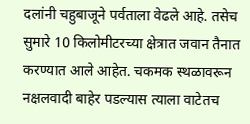दलांनी चहुबाजूने पर्वताला वेढले आहे. तसेच सुमारे 10 किलोमीटरच्या क्षेत्रात जवान तैनात करण्यात आले आहेत. चकमक स्थळावरून नक्षलवादी बाहेर पडल्यास त्याला वाटेतच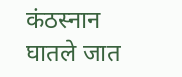कंठस्नान घातले जात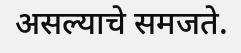असल्याचे समजते.